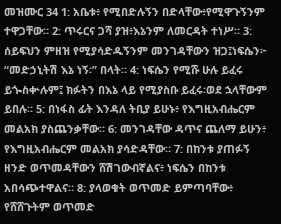መዝሙር 34 1: አቤቱ፥ የሚበድሉኝን በድላቸው፥የሚዋጉኝንም ተዋጋቸው። 2: ጥሩርና ጋሻ ያዝ፥እኔንም ለመርዳት ተነሥ። 3: ሰይፍህን ምዘዝ የሚያሳድዱኝንም መንገዳቸውን ዝጋ፤ነፍሴን፦ “መድኃኒትሽ እኔ ነኝ፡” በላት። 4: ነፍሴን የሚሹ ሁሉ ይፈሩ ይጐስቍሉም፤ ክፉትን በእኔ ላይ የሚያስቡ ይፈሩ፡ወደ ኋላቸውም ይበሉ። 5: በነፋስ ፊት እንዳለ ትቢያ ይሁኑ፥ የእግዚአብሔርም መልአክ ያስጨንቃቸው። 6: መንገዳቸው ዳጥና ጨለማ ይሁን፥ የእግዚአብሔርም መልአክ ያሳድዳቸው። 7: በከንቱ ያጠፉኝ ዘንድ ወጥመዳቸውን ሸሽገውብኛልና፥ ነፍሴን በከንቱ አበሳጭተዋልና። 8: ያላወቁት ወጥመድ ይምጣባቸው፥ የሸሸጉትም ወጥመድ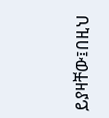ይያዛቸው፤በዚህ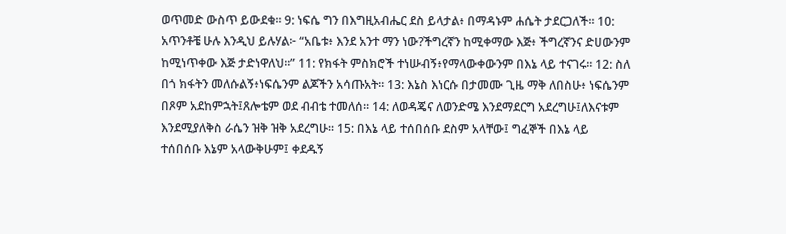ወጥመድ ውስጥ ይውደቁ። 9: ነፍሴ ግን በእግዚአብሔር ደስ ይላታል፥ በማዳኑም ሐሴት ታደርጋለች። 10: አጥንቶቼ ሁሉ እንዲህ ይሉሃል፦ “አቤቱ፥ እንደ አንተ ማን ነው?ችግረኛን ከሚቀማው እጅ፥ ችግረኛንና ድሀውንም ከሚነጥቀው እጅ ታድነዋለህ።” 11: የክፋት ምስክሮች ተነሡብኝ፥የማላውቀውንም በእኔ ላይ ተናገሩ። 12: ስለ በጎ ክፋትን መለሱልኝ፥ነፍሴንም ልጆችን አሳጡአት። 13: እኔስ እነርሱ በታመሙ ጊዜ ማቅ ለበስሁ፥ ነፍሴንም በጾም አደከምኋት፤ጸሎቴም ወደ ብብቴ ተመለሰ። 14: ለወዳጄና ለወንድሜ እንደማደርግ አደረግሁ፤ለእናቱም እንደሚያለቅስ ራሴን ዝቅ ዝቅ አደረግሁ። 15: በእኔ ላይ ተሰበሰቡ ደስም አላቸው፤ ግፈኞች በእኔ ላይ ተሰበሰቡ እኔም አላውቅሁም፤ ቀደዱኝ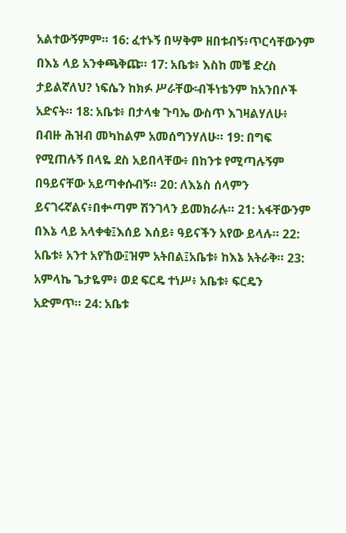አልተውኝምም። 16: ፈተኑኝ በሣቅም ዘበቱብኝ፥ጥርሳቸውንም በእኔ ላይ አንቀጫቅጩ። 17: አቤቱ፥ እስከ መቼ ድረስ ታይልኛለህ? ነፍሴን ከክፉ ሥራቸው፡ብችነቴንም ከአንበሶች አድናት። 18: አቤቱ፥ በታላቁ ጉባኤ ውስጥ እገዛልሃለሁ፥ በብዙ ሕዝብ መካከልም አመሰግንሃለሁ። 19: በግፍ የሚጠሉኝ በላዬ ደስ አይበላቸው፥ በከንቱ የሚጣሉኝም በዓይናቸው አይጣቀሱብኝ። 20: ለእኔስ ሰላምን ይናገሩኛልና፥በቍጣም ሽንገላን ይመክራሉ። 21: አፋቸውንም በእኔ ላይ አላቀቁ፤እሰይ እሰይ፥ ዓይናችን አየው ይላሉ። 22: አቤቱ፥ አንተ አየኸው፤ዝም አትበል፤አቤቱ፥ ከእኔ አትራቅ። 23: አምላኬ ጌታዬም፥ ወደ ፍርዴ ተነሥ፥ አቤቱ፥ ፍርዴን አድምጥ። 24: አቤቱ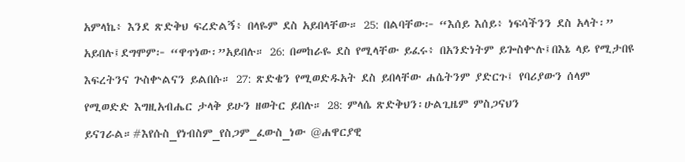አምላኬ፥ እንደ ጽድቅህ ፍረድልኝ፥ በላዬም ደስ አይበላቸው። 25: በልባቸው፦ “እሰይ እሰይ፥ ነፍሳችንን ደስ አላት፡” አይበሉ፤ደግሞም፦ “ዋጥነው፡”አይበሉ። 26: በመከራዬ ደስ የሚላቸው ይፈሩ፥ በአንድነትም ይጐስቍሉ፤በእኔ ላይ የሚታበዩ እፍረትንና ጕስቍልናን ይልበሱ። 27: ጽድቄን የሚወድዱአት ደስ ይበላቸው ሐሴትንም ያድርጉ፤ የባሪያውን ሰላም የሚወድድ እግዚአብሔር ታላቅ ይሁን ዘወትር ይበሉ። 28: ምላሴ ጽድቅህን፡ሁልጊዜም ምስጋናህን ይናገራል።#እየሱስ_የነብስም_የስጋም_ፈውስ_ነው @ሐዋርያዊ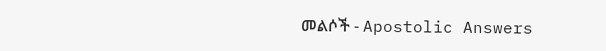መልሶች - Apostolic Answers